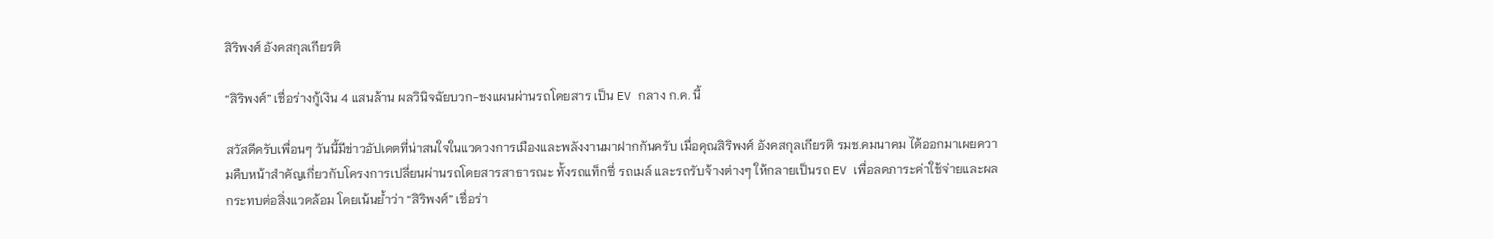สิริพงศ์ อังคสกุลเกียรติ

“สิริพงศ์” เชื่อร่างกู้เงิน 4 แสนล้าน ผลวินิจฉัยบวก-ชงแผนผ่านรถโดยสาร เป็น EV กลาง ก.ค. นี้

สวัสดีครับเพื่อนๆ วันนี้มีข่าวอัปเดตที่น่าสนใจในแวดวงการเมืองและพลังงานมาฝากกันครับ เมื่อคุณสิริพงศ์ อังคสกุลเกียรติ รมช.คมนาคม ได้ออกมาเผยความคืบหน้าสำคัญเกี่ยวกับโครงการเปลี่ยนผ่านรถโดยสารสาธารณะ ทั้งรถแท็กซี่ รถเมล์ และรถรับจ้างต่างๆ ให้กลายเป็นรถ EV เพื่อลดภาระค่าใช้จ่ายและผลกระทบต่อสิ่งแวดล้อม โดยเน้นย้ำว่า “สิริพงศ์” เชื่อร่า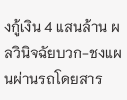งกู้เงิน 4 แสนล้าน ผลวินิจฉัยบวก-ชงแผนผ่านรถโดยสาร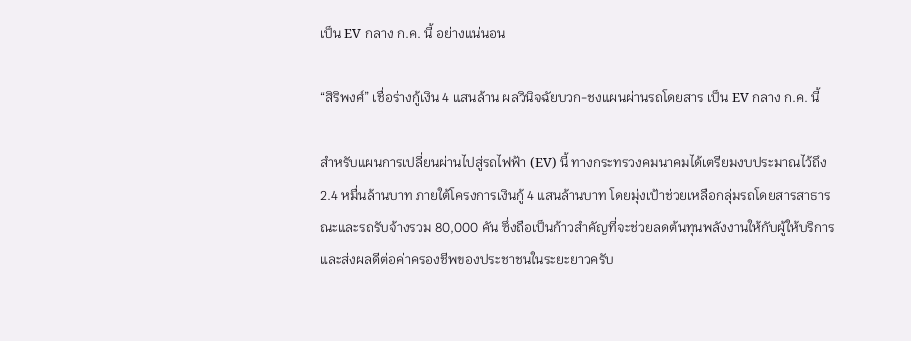เป็น EV กลาง ก.ค. นี้ อย่างแน่นอน

“สิริพงศ์” เชื่อร่างกู้เงิน 4 แสนล้าน ผลวินิจฉัยบวก-ชงแผนผ่านรถโดยสาร เป็น EV กลาง ก.ค. นี้

สำหรับแผนการเปลี่ยนผ่านไปสู่รถไฟฟ้า (EV) นี้ ทางกระทรวงคมนาคมได้เตรียมงบประมาณไว้ถึง 2.4 หมื่นล้านบาท ภายใต้โครงการเงินกู้ 4 แสนล้านบาท โดยมุ่งเป้าช่วยเหลือกลุ่มรถโดยสารสาธารณะและรถรับจ้างรวม 80,000 คัน ซึ่งถือเป็นก้าวสำคัญที่จะช่วยลดต้นทุนพลังงานให้กับผู้ให้บริการ และส่งผลดีต่อค่าครองชีพของประชาชนในระยะยาวครับ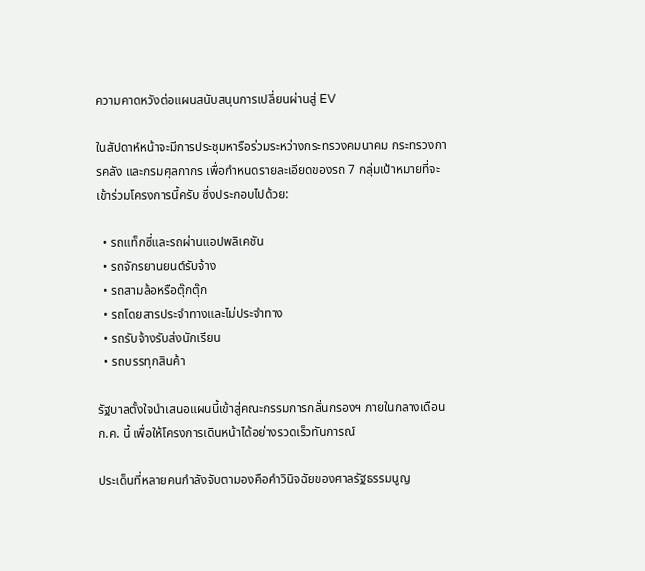ความคาดหวังต่อแผนสนับสนุนการเปลี่ยนผ่านสู่ EV

ในสัปดาห์หน้าจะมีการประชุมหารือร่วมระหว่างกระทรวงคมนาคม กระทรวงการคลัง และกรมศุลกากร เพื่อกำหนดรายละเอียดของรถ 7 กลุ่มเป้าหมายที่จะเข้าร่วมโครงการนี้ครับ ซึ่งประกอบไปด้วย:

  • รถแท็กซี่และรถผ่านแอปพลิเคชัน
  • รถจักรยานยนต์รับจ้าง
  • รถสามล้อหรือตุ๊กตุ๊ก
  • รถโดยสารประจำทางและไม่ประจำทาง
  • รถรับจ้างรับส่งนักเรียน
  • รถบรรทุกสินค้า

รัฐบาลตั้งใจนำเสนอแผนนี้เข้าสู่คณะกรรมการกลั่นกรองฯ ภายในกลางเดือน ก.ค. นี้ เพื่อให้โครงการเดินหน้าได้อย่างรวดเร็วทันการณ์

ประเด็นที่หลายคนกำลังจับตามองคือคำวินิจฉัยของศาลรัฐธรรมนูญ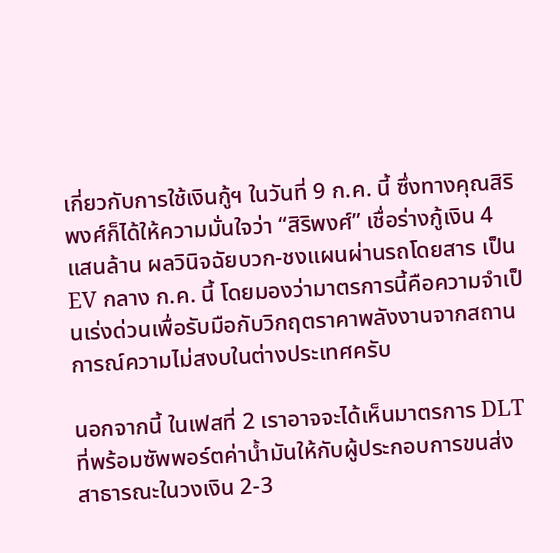เกี่ยวกับการใช้เงินกู้ฯ ในวันที่ 9 ก.ค. นี้ ซึ่งทางคุณสิริพงศ์ก็ได้ให้ความมั่นใจว่า “สิริพงศ์” เชื่อร่างกู้เงิน 4 แสนล้าน ผลวินิจฉัยบวก-ชงแผนผ่านรถโดยสาร เป็น EV กลาง ก.ค. นี้ โดยมองว่ามาตรการนี้คือความจำเป็นเร่งด่วนเพื่อรับมือกับวิกฤตราคาพลังงานจากสถานการณ์ความไม่สงบในต่างประเทศครับ

นอกจากนี้ ในเฟสที่ 2 เราอาจจะได้เห็นมาตรการ DLT ที่พร้อมซัพพอร์ตค่าน้ำมันให้กับผู้ประกอบการขนส่งสาธารณะในวงเงิน 2-3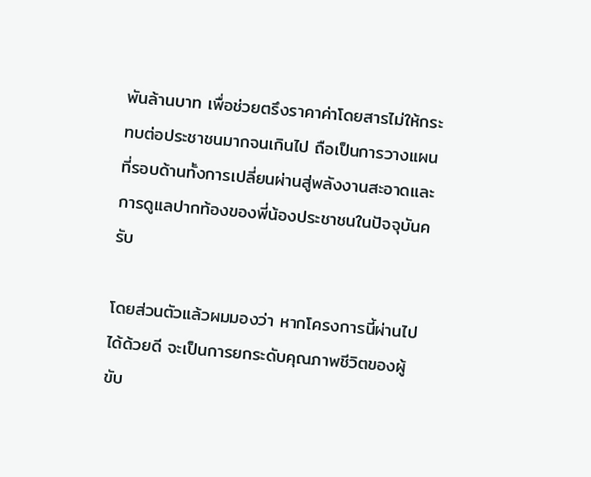พันล้านบาท เพื่อช่วยตรึงราคาค่าโดยสารไม่ให้กระทบต่อประชาชนมากจนเกินไป ถือเป็นการวางแผนที่รอบด้านทั้งการเปลี่ยนผ่านสู่พลังงานสะอาดและการดูแลปากท้องของพี่น้องประชาชนในปัจจุบันครับ

โดยส่วนตัวแล้วผมมองว่า หากโครงการนี้ผ่านไปได้ด้วยดี จะเป็นการยกระดับคุณภาพชีวิตของผู้ขับ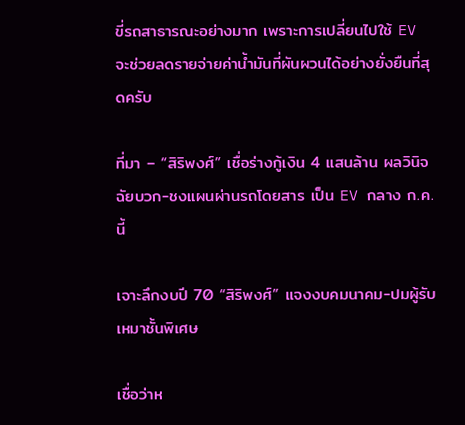ขี่รถสาธารณะอย่างมาก เพราะการเปลี่ยนไปใช้ EV จะช่วยลดรายจ่ายค่าน้ำมันที่ผันผวนได้อย่างยั่งยืนที่สุดครับ

ที่มา – “สิริพงศ์” เชื่อร่างกู้เงิน 4 แสนล้าน ผลวินิจฉัยบวก-ชงแผนผ่านรถโดยสาร เป็น EV กลาง ก.ค. นี้

เจาะลึกงบปี 70 “สิริพงศ์” แจงงบคมนาคม-ปมผู้รับเหมาชั้นพิเศษ

เชื่อว่าห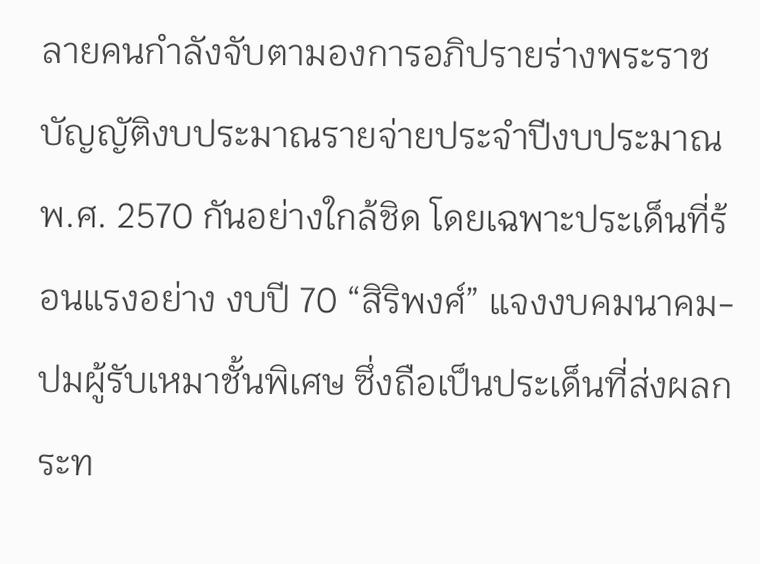ลายคนกำลังจับตามองการอภิปรายร่างพระราชบัญญัติงบประมาณรายจ่ายประจำปีงบประมาณ พ.ศ. 2570 กันอย่างใกล้ชิด โดยเฉพาะประเด็นที่ร้อนแรงอย่าง งบปี 70 “สิริพงศ์” แจงงบคมนาคม-ปมผู้รับเหมาชั้นพิเศษ ซึ่งถือเป็นประเด็นที่ส่งผลกระท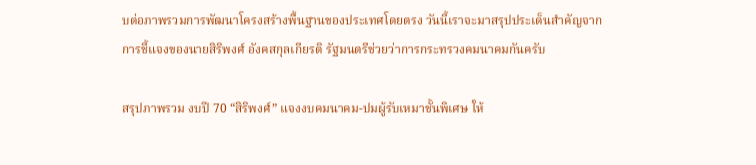บต่อภาพรวมการพัฒนาโครงสร้างพื้นฐานของประเทศโดยตรง วันนี้เราจะมาสรุปประเด็นสำคัญจากการชี้แจงของนายสิริพงศ์ อังคสกุลเกียรติ รัฐมนตรีช่วยว่าการกระทรวงคมนาคมกันครับ

สรุปภาพรวม งบปี 70 “สิริพงศ์” แจงงบคมนาคม-ปมผู้รับเหมาชั้นพิเศษ ให้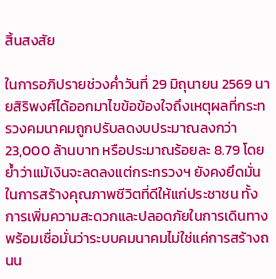สิ้นสงสัย

ในการอภิปรายช่วงค่ำวันที่ 29 มิถุนายน 2569 นายสิริพงศ์ได้ออกมาไขข้อข้องใจถึงเหตุผลที่กระทรวงคมนาคมถูกปรับลดงบประมาณลงกว่า 23,000 ล้านบาท หรือประมาณร้อยละ 8.79 โดยย้ำว่าแม้เงินจะลดลงแต่กระทรวงฯ ยังคงยึดมั่นในการสร้างคุณภาพชีวิตที่ดีให้แก่ประชาชน ทั้งการเพิ่มความสะดวกและปลอดภัยในการเดินทาง พร้อมเชื่อมั่นว่าระบบคมนาคมไม่ใช่แค่การสร้างถนน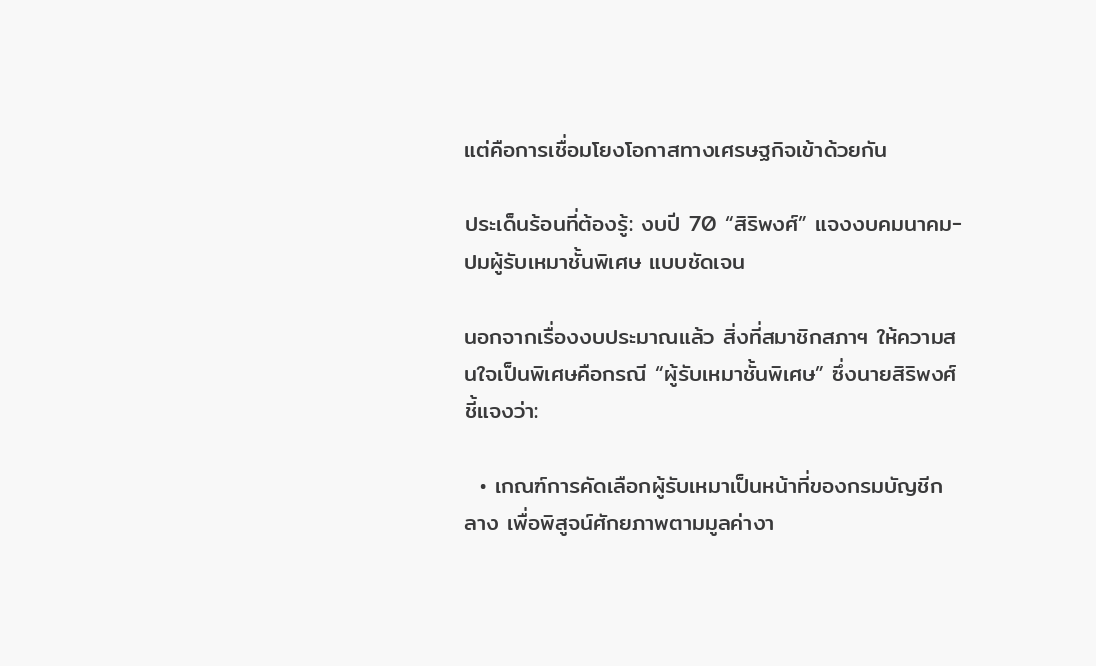แต่คือการเชื่อมโยงโอกาสทางเศรษฐกิจเข้าด้วยกัน

ประเด็นร้อนที่ต้องรู้: งบปี 70 “สิริพงศ์” แจงงบคมนาคม-ปมผู้รับเหมาชั้นพิเศษ แบบชัดเจน

นอกจากเรื่องงบประมาณแล้ว สิ่งที่สมาชิกสภาฯ ให้ความสนใจเป็นพิเศษคือกรณี “ผู้รับเหมาชั้นพิเศษ” ซึ่งนายสิริพงศ์ชี้แจงว่า:

  • เกณฑ์การคัดเลือกผู้รับเหมาเป็นหน้าที่ของกรมบัญชีกลาง เพื่อพิสูจน์ศักยภาพตามมูลค่างา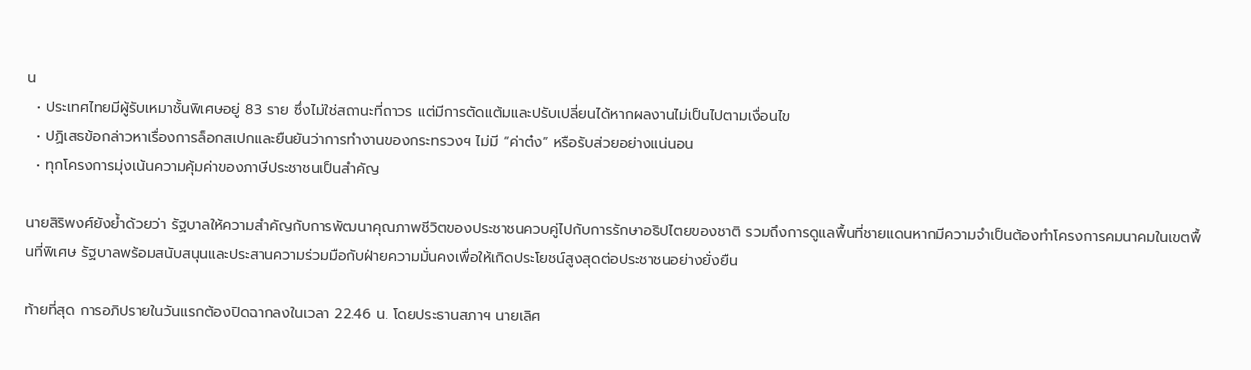น
  • ประเทศไทยมีผู้รับเหมาชั้นพิเศษอยู่ 83 ราย ซึ่งไม่ใช่สถานะที่ถาวร แต่มีการตัดแต้มและปรับเปลี่ยนได้หากผลงานไม่เป็นไปตามเงื่อนไข
  • ปฏิเสธข้อกล่าวหาเรื่องการล็อกสเปกและยืนยันว่าการทำงานของกระทรวงฯ ไม่มี “ค่าต๋ง” หรือรับส่วยอย่างแน่นอน
  • ทุกโครงการมุ่งเน้นความคุ้มค่าของภาษีประชาชนเป็นสำคัญ

นายสิริพงศ์ยังย้ำด้วยว่า รัฐบาลให้ความสำคัญกับการพัฒนาคุณภาพชีวิตของประชาชนควบคู่ไปกับการรักษาอธิปไตยของชาติ รวมถึงการดูแลพื้นที่ชายแดนหากมีความจำเป็นต้องทำโครงการคมนาคมในเขตพื้นที่พิเศษ รัฐบาลพร้อมสนับสนุนและประสานความร่วมมือกับฝ่ายความมั่นคงเพื่อให้เกิดประโยชน์สูงสุดต่อประชาชนอย่างยั่งยืน

ท้ายที่สุด การอภิปรายในวันแรกต้องปิดฉากลงในเวลา 22.46 น. โดยประธานสภาฯ นายเลิศ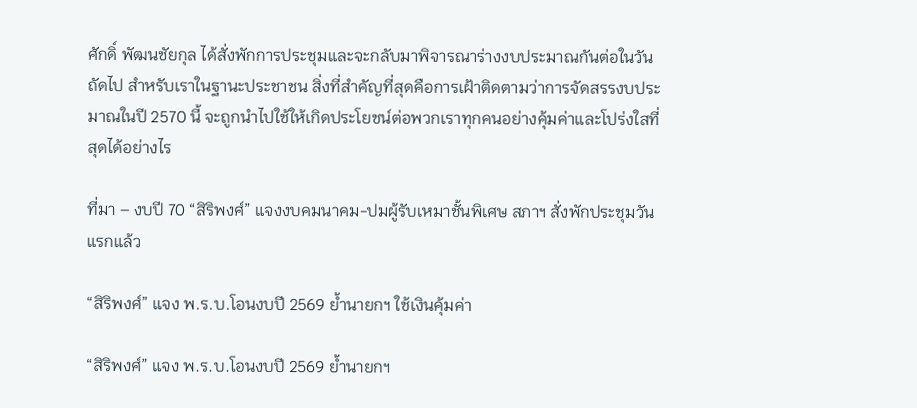ศักดิ์ พัฒนชัยกุล ได้สั่งพักการประชุมและจะกลับมาพิจารณาร่างงบประมาณกันต่อในวันถัดไป สำหรับเราในฐานะประชาชน สิ่งที่สำคัญที่สุดคือการเฝ้าติดตามว่าการจัดสรรงบประมาณในปี 2570 นี้ จะถูกนำไปใช้ให้เกิดประโยชน์ต่อพวกเราทุกคนอย่างคุ้มค่าและโปร่งใสที่สุดได้อย่างไร

ที่มา – งบปี 70 “สิริพงศ์” แจงงบคมนาคม-ปมผู้รับเหมาชั้นพิเศษ สภาฯ สั่งพักประชุมวันแรกแล้ว

“สิริพงศ์” แจง พ.ร.บ.โอนงบปี 2569 ย้ำนายกฯ ใช้เงินคุ้มค่า

“สิริพงศ์” แจง พ.ร.บ.โอนงบปี 2569 ย้ำนายกฯ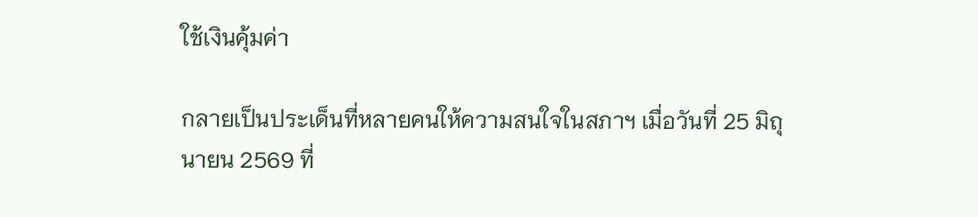ใช้เงินคุ้มค่า

กลายเป็นประเด็นที่หลายคนให้ความสนใจในสภาฯ เมื่อวันที่ 25 มิถุนายน 2569 ที่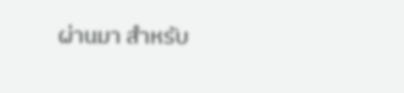ผ่านมา สำหรับ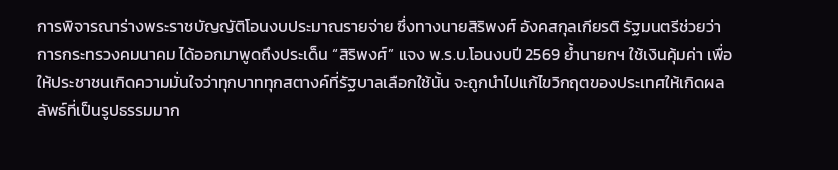การพิจารณาร่างพระราชบัญญัติโอนงบประมาณรายจ่าย ซึ่งทางนายสิริพงศ์ อังคสกุลเกียรติ รัฐมนตรีช่วยว่าการกระทรวงคมนาคม ได้ออกมาพูดถึงประเด็น “สิริพงศ์” แจง พ.ร.บ.โอนงบปี 2569 ย้ำนายกฯ ใช้เงินคุ้มค่า เพื่อให้ประชาชนเกิดความมั่นใจว่าทุกบาททุกสตางค์ที่รัฐบาลเลือกใช้นั้น จะถูกนำไปแก้ไขวิกฤตของประเทศให้เกิดผลลัพธ์ที่เป็นรูปธรรมมาก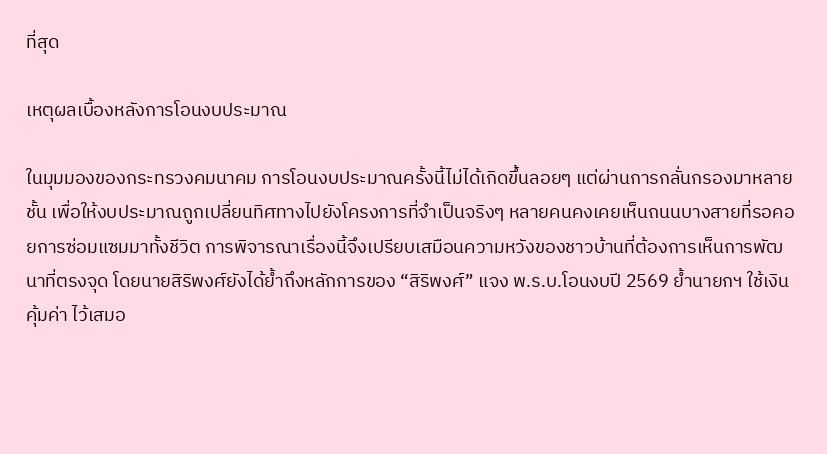ที่สุด

เหตุผลเบื้องหลังการโอนงบประมาณ

ในมุมมองของกระทรวงคมนาคม การโอนงบประมาณครั้งนี้ไม่ได้เกิดขึ้นลอยๆ แต่ผ่านการกลั่นกรองมาหลายชั้น เพื่อให้งบประมาณถูกเปลี่ยนทิศทางไปยังโครงการที่จำเป็นจริงๆ หลายคนคงเคยเห็นถนนบางสายที่รอคอยการซ่อมแซมมาทั้งชีวิต การพิจารณาเรื่องนี้จึงเปรียบเสมือนความหวังของชาวบ้านที่ต้องการเห็นการพัฒนาที่ตรงจุด โดยนายสิริพงศ์ยังได้ย้ำถึงหลักการของ “สิริพงศ์” แจง พ.ร.บ.โอนงบปี 2569 ย้ำนายกฯ ใช้เงินคุ้มค่า ไว้เสมอ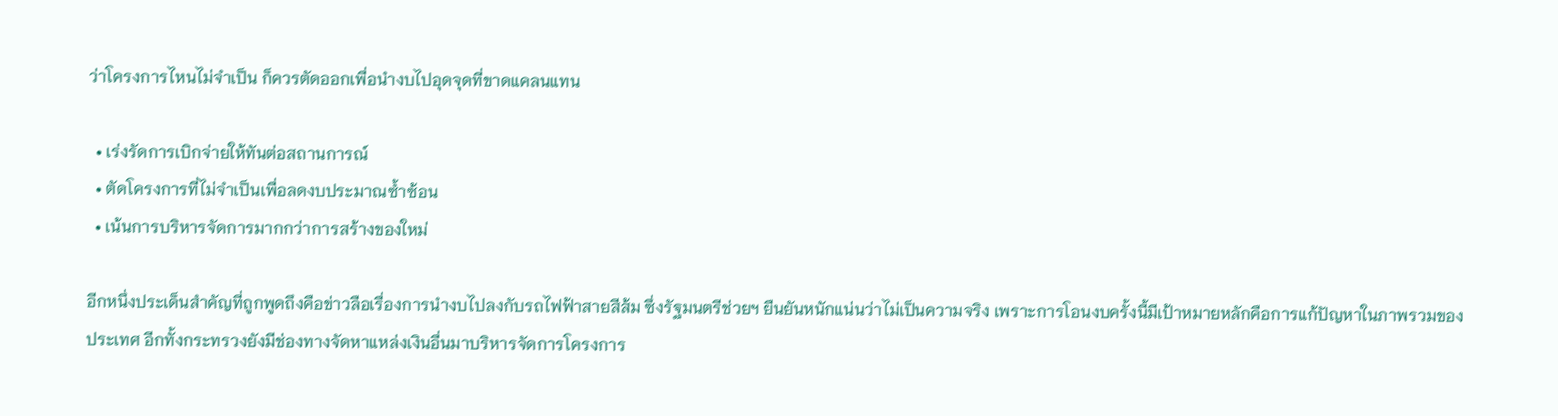ว่าโครงการไหนไม่จำเป็น ก็ควรตัดออกเพื่อนำงบไปอุดจุดที่ขาดแคลนแทน

  • เร่งรัดการเบิกจ่ายให้ทันต่อสถานการณ์
  • ตัดโครงการที่ไม่จำเป็นเพื่อลดงบประมาณซ้ำซ้อน
  • เน้นการบริหารจัดการมากกว่าการสร้างของใหม่

อีกหนึ่งประเด็นสำคัญที่ถูกพูดถึงคือข่าวลือเรื่องการนำงบไปลงกับรถไฟฟ้าสายสีส้ม ซึ่งรัฐมนตรีช่วยฯ ยืนยันหนักแน่นว่าไม่เป็นความจริง เพราะการโอนงบครั้งนี้มีเป้าหมายหลักคือการแก้ปัญหาในภาพรวมของประเทศ อีกทั้งกระทรวงยังมีช่องทางจัดหาแหล่งเงินอื่นมาบริหารจัดการโครงการ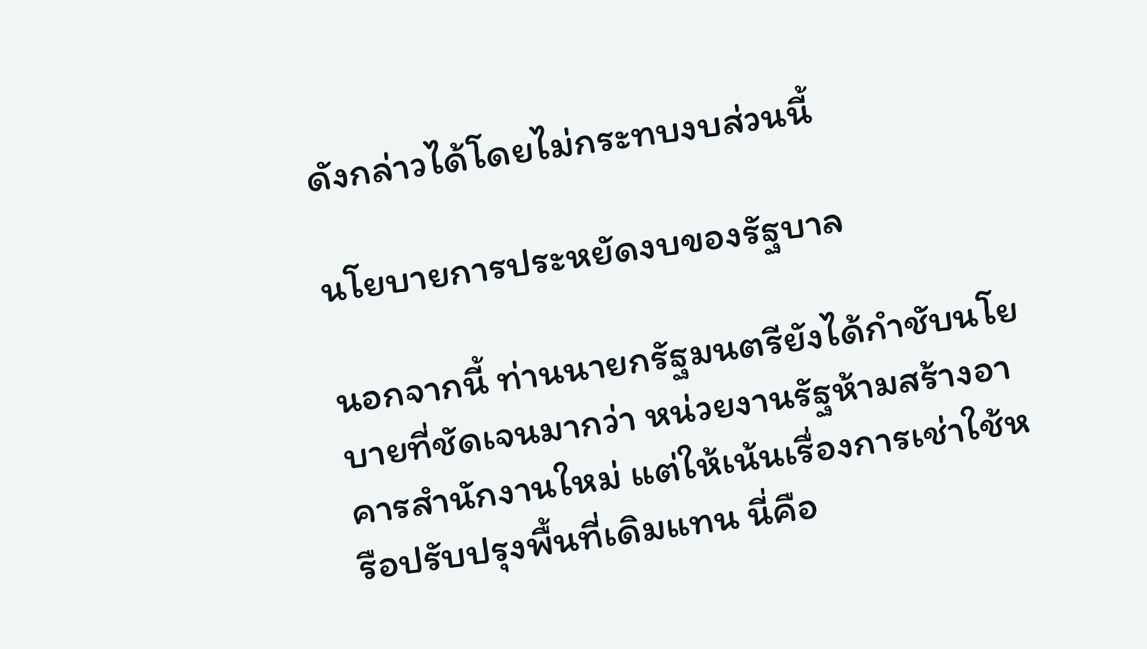ดังกล่าวได้โดยไม่กระทบงบส่วนนี้

นโยบายการประหยัดงบของรัฐบาล

นอกจากนี้ ท่านนายกรัฐมนตรียังได้กำชับนโยบายที่ชัดเจนมากว่า หน่วยงานรัฐห้ามสร้างอาคารสำนักงานใหม่ แต่ให้เน้นเรื่องการเช่าใช้หรือปรับปรุงพื้นที่เดิมแทน นี่คือ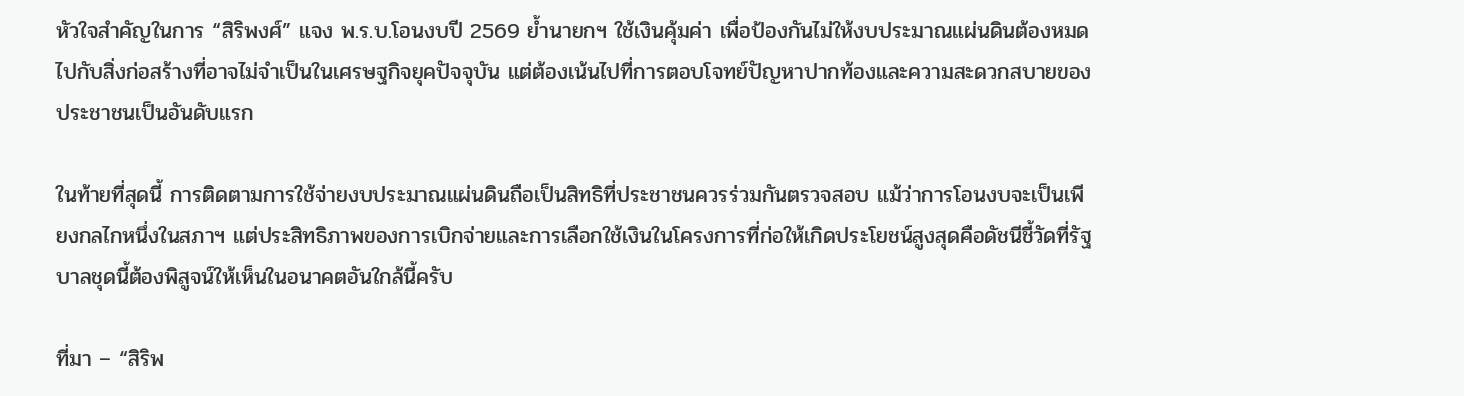หัวใจสำคัญในการ “สิริพงศ์” แจง พ.ร.บ.โอนงบปี 2569 ย้ำนายกฯ ใช้เงินคุ้มค่า เพื่อป้องกันไม่ให้งบประมาณแผ่นดินต้องหมดไปกับสิ่งก่อสร้างที่อาจไม่จำเป็นในเศรษฐกิจยุคปัจจุบัน แต่ต้องเน้นไปที่การตอบโจทย์ปัญหาปากท้องและความสะดวกสบายของประชาชนเป็นอันดับแรก

ในท้ายที่สุดนี้ การติดตามการใช้จ่ายงบประมาณแผ่นดินถือเป็นสิทธิที่ประชาชนควรร่วมกันตรวจสอบ แม้ว่าการโอนงบจะเป็นเพียงกลไกหนึ่งในสภาฯ แต่ประสิทธิภาพของการเบิกจ่ายและการเลือกใช้เงินในโครงการที่ก่อให้เกิดประโยชน์สูงสุดคือดัชนีชี้วัดที่รัฐบาลชุดนี้ต้องพิสูจน์ให้เห็นในอนาคตอันใกล้นี้ครับ

ที่มา – “สิริพ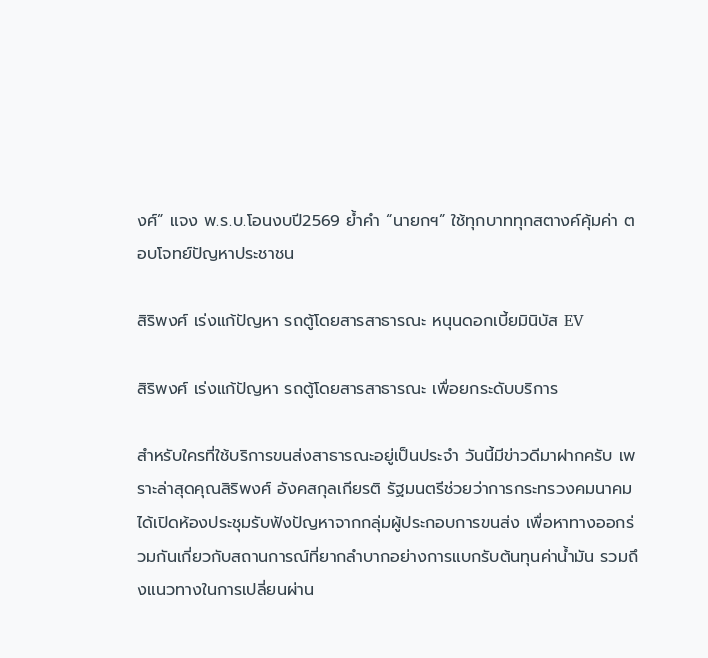งศ์” แจง พ.ร.บ.โอนงบปี2569 ย้ำคำ “นายกฯ” ใช้ทุกบาททุกสตางค์คุ้มค่า ตอบโจทย์ปัญหาประชาชน

สิริพงศ์ เร่งแก้ปัญหา รถตู้โดยสารสาธารณะ หนุนดอกเบี้ยมินิบัส EV

สิริพงศ์ เร่งแก้ปัญหา รถตู้โดยสารสาธารณะ เพื่อยกระดับบริการ

สำหรับใครที่ใช้บริการขนส่งสาธารณะอยู่เป็นประจำ วันนี้มีข่าวดีมาฝากครับ เพราะล่าสุดคุณสิริพงศ์ อังคสกุลเกียรติ รัฐมนตรีช่วยว่าการกระทรวงคมนาคม ได้เปิดห้องประชุมรับฟังปัญหาจากกลุ่มผู้ประกอบการขนส่ง เพื่อหาทางออกร่วมกันเกี่ยวกับสถานการณ์ที่ยากลำบากอย่างการแบกรับต้นทุนค่าน้ำมัน รวมถึงแนวทางในการเปลี่ยนผ่าน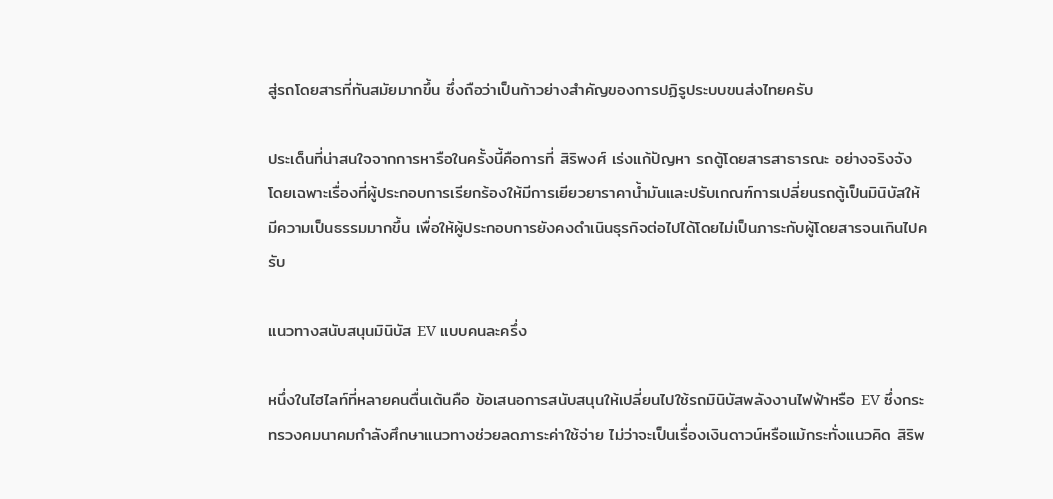สู่รถโดยสารที่ทันสมัยมากขึ้น ซึ่งถือว่าเป็นก้าวย่างสำคัญของการปฏิรูประบบขนส่งไทยครับ

ประเด็นที่น่าสนใจจากการหารือในครั้งนี้คือการที่ สิริพงศ์ เร่งแก้ปัญหา รถตู้โดยสารสาธารณะ อย่างจริงจัง โดยเฉพาะเรื่องที่ผู้ประกอบการเรียกร้องให้มีการเยียวยาราคาน้ำมันและปรับเกณฑ์การเปลี่ยนรถตู้เป็นมินิบัสให้มีความเป็นธรรมมากขึ้น เพื่อให้ผู้ประกอบการยังคงดำเนินธุรกิจต่อไปได้โดยไม่เป็นภาระกับผู้โดยสารจนเกินไปครับ

แนวทางสนับสนุนมินิบัส EV แบบคนละครึ่ง

หนึ่งในไฮไลท์ที่หลายคนตื่นเต้นคือ ข้อเสนอการสนับสนุนให้เปลี่ยนไปใช้รถมินิบัสพลังงานไฟฟ้าหรือ EV ซึ่งกระทรวงคมนาคมกำลังศึกษาแนวทางช่วยลดภาระค่าใช้จ่าย ไม่ว่าจะเป็นเรื่องเงินดาวน์หรือแม้กระทั่งแนวคิด สิริพ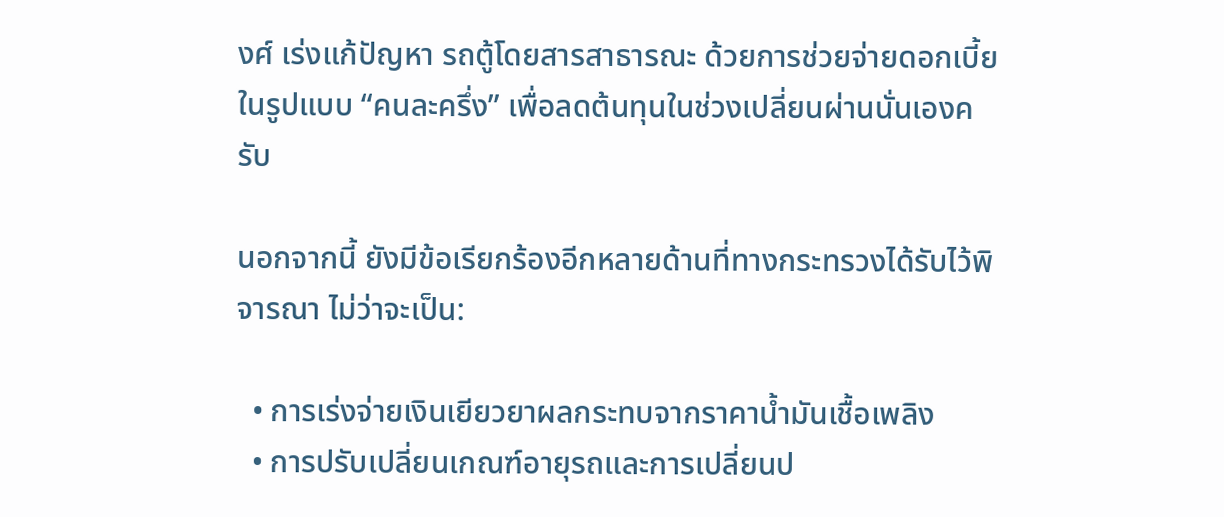งศ์ เร่งแก้ปัญหา รถตู้โดยสารสาธารณะ ด้วยการช่วยจ่ายดอกเบี้ยในรูปแบบ “คนละครึ่ง” เพื่อลดต้นทุนในช่วงเปลี่ยนผ่านนั่นเองครับ

นอกจากนี้ ยังมีข้อเรียกร้องอีกหลายด้านที่ทางกระทรวงได้รับไว้พิจารณา ไม่ว่าจะเป็น:

  • การเร่งจ่ายเงินเยียวยาผลกระทบจากราคาน้ำมันเชื้อเพลิง
  • การปรับเปลี่ยนเกณฑ์อายุรถและการเปลี่ยนป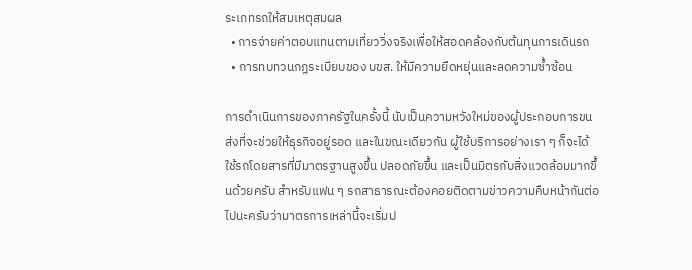ระเภทรถให้สมเหตุสมผล
  • การจ่ายค่าตอบแทนตามเที่ยววิ่งจริงเพื่อให้สอดคล้องกับต้นทุนการเดินรถ
  • การทบทวนกฎระเบียบของ บขส. ให้มีความยืดหยุ่นและลดความซ้ำซ้อน

การดำเนินการของภาครัฐในครั้งนี้ นับเป็นความหวังใหม่ของผู้ประกอบการขนส่งที่จะช่วยให้ธุรกิจอยู่รอด และในขณะเดียวกัน ผู้ใช้บริการอย่างเรา ๆ ก็จะได้ใช้รถโดยสารที่มีมาตรฐานสูงขึ้น ปลอดภัยขึ้น และเป็นมิตรกับสิ่งแวดล้อมมากขึ้นด้วยครับ สำหรับแฟน ๆ รถสาธารณะต้องคอยติดตามข่าวความคืบหน้ากันต่อไปนะครับว่ามาตรการเหล่านี้จะเริ่มป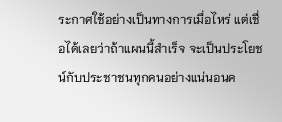ระกาศใช้อย่างเป็นทางการเมื่อไหร่ แต่เชื่อได้เลยว่าถ้าแผนนี้สำเร็จ จะเป็นประโยชน์กับประชาชนทุกคนอย่างแน่นอนค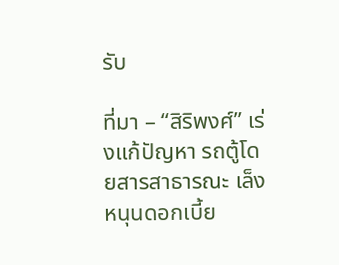รับ

ที่มา – “สิริพงศ์” เร่งแก้ปัญหา รถตู้โดยสารสาธารณะ เล็งหนุนดอกเบี้ย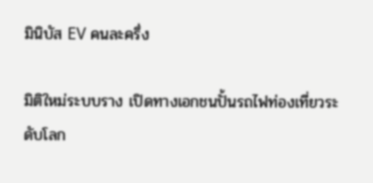มินิบัส EV คนละครึ่ง

มิติใหม่ระบบราง เปิดทางเอกชนปั้นรถไฟท่องเที่ยวระดับโลก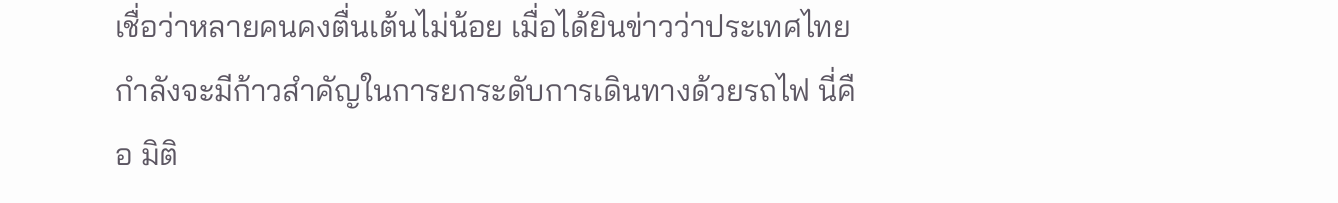เชื่อว่าหลายคนคงตื่นเต้นไม่น้อย เมื่อได้ยินข่าวว่าประเทศไทยกำลังจะมีก้าวสำคัญในการยกระดับการเดินทางด้วยรถไฟ นี่คือ มิติ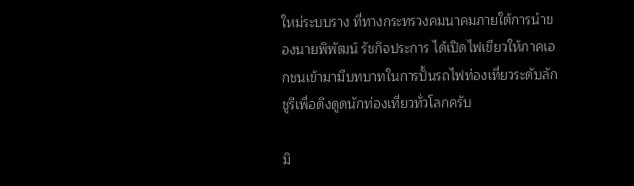ใหม่ระบบราง ที่ทางกระทรวงคมนาคมภายใต้การนำของนายพิพัฒน์ รัชกิจประการ ได้เปิดไฟเขียวให้ภาคเอกชนเข้ามามีบทบาทในการปั้นรถไฟท่องเที่ยวระดับลักชูรีเพื่อดึงดูดนักท่องเที่ยวทั่วโลกครับ

มิ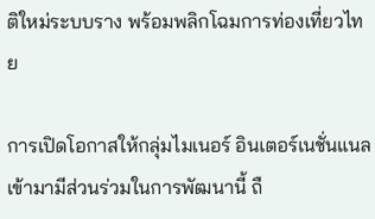ติใหม่ระบบราง พร้อมพลิกโฉมการท่องเที่ยวไทย

การเปิดโอกาสให้กลุ่มไมเนอร์ อินเตอร์เนชั่นแนล เข้ามามีส่วนร่วมในการพัฒนานี้ ถื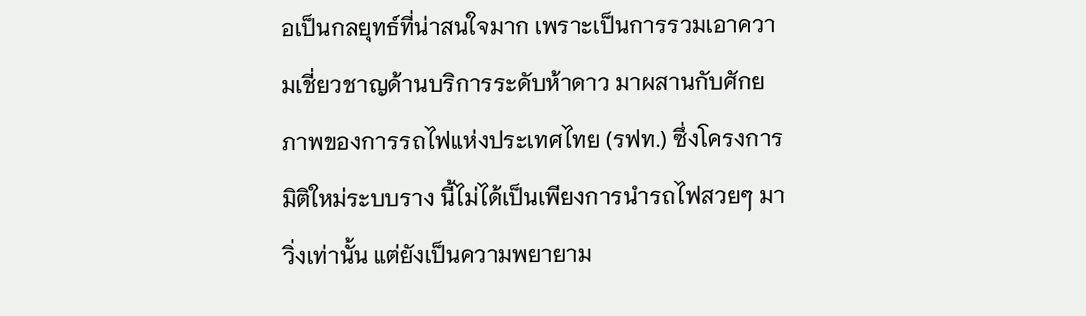อเป็นกลยุทธ์ที่น่าสนใจมาก เพราะเป็นการรวมเอาความเชี่ยวชาญด้านบริการระดับห้าดาว มาผสานกับศักยภาพของการรถไฟแห่งประเทศไทย (รฟท.) ซึ่งโครงการ มิติใหม่ระบบราง นี้ไม่ได้เป็นเพียงการนำรถไฟสวยๆ มาวิ่งเท่านั้น แต่ยังเป็นความพยายาม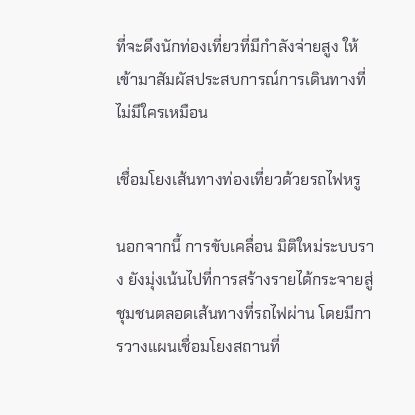ที่จะดึงนักท่องเที่ยวที่มีกำลังจ่ายสูง ให้เข้ามาสัมผัสประสบการณ์การเดินทางที่ไม่มีใครเหมือน

เชื่อมโยงเส้นทางท่องเที่ยวด้วยรถไฟหรู

นอกจากนี้ การขับเคลื่อน มิติใหม่ระบบราง ยังมุ่งเน้นไปที่การสร้างรายได้กระจายสู่ชุมชนตลอดเส้นทางที่รถไฟผ่าน โดยมีการวางแผนเชื่อมโยงสถานที่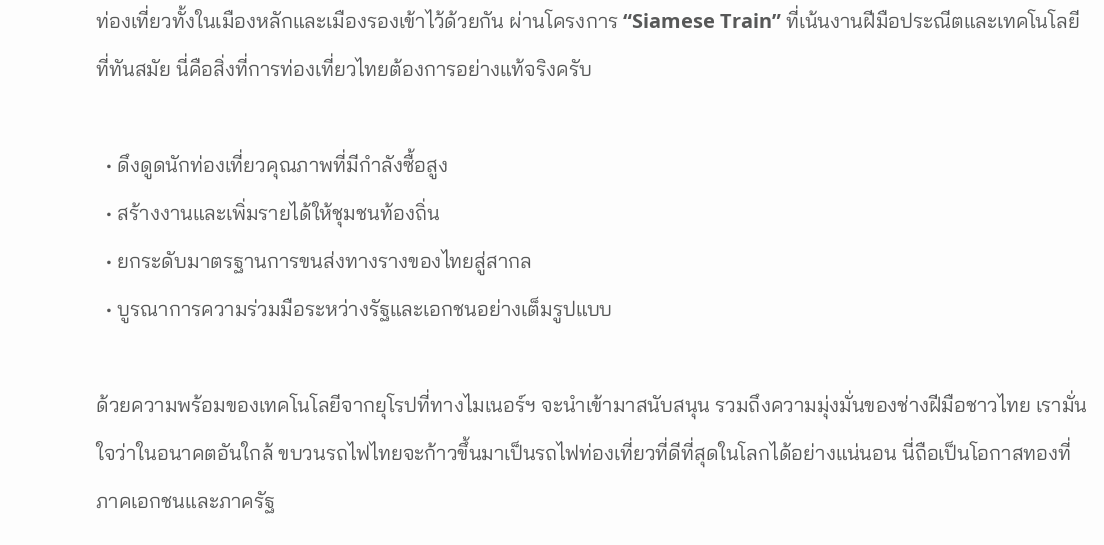ท่องเที่ยวทั้งในเมืองหลักและเมืองรองเข้าไว้ด้วยกัน ผ่านโครงการ “Siamese Train” ที่เน้นงานฝีมือประณีตและเทคโนโลยีที่ทันสมัย นี่คือสิ่งที่การท่องเที่ยวไทยต้องการอย่างแท้จริงครับ

  • ดึงดูดนักท่องเที่ยวคุณภาพที่มีกำลังซื้อสูง
  • สร้างงานและเพิ่มรายได้ให้ชุมชนท้องถิ่น
  • ยกระดับมาตรฐานการขนส่งทางรางของไทยสู่สากล
  • บูรณาการความร่วมมือระหว่างรัฐและเอกชนอย่างเต็มรูปแบบ

ด้วยความพร้อมของเทคโนโลยีจากยุโรปที่ทางไมเนอร์ฯ จะนำเข้ามาสนับสนุน รวมถึงความมุ่งมั่นของช่างฝีมือชาวไทย เรามั่นใจว่าในอนาคตอันใกล้ ขบวนรถไฟไทยจะก้าวขึ้นมาเป็นรถไฟท่องเที่ยวที่ดีที่สุดในโลกได้อย่างแน่นอน นี่ถือเป็นโอกาสทองที่ภาคเอกชนและภาครัฐ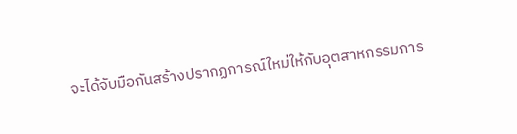จะได้จับมือกันสร้างปรากฏการณ์ใหม่ให้กับอุตสาหกรรมการ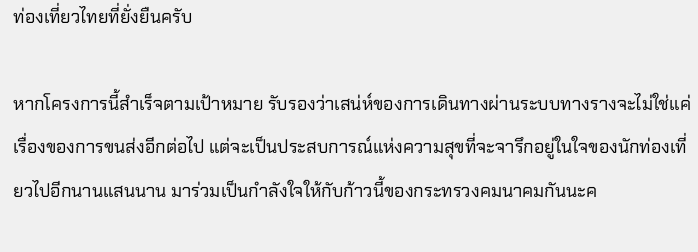ท่องเที่ยวไทยที่ยั่งยืนครับ

หากโครงการนี้สำเร็จตามเป้าหมาย รับรองว่าเสน่ห์ของการเดินทางผ่านระบบทางรางจะไม่ใช่แค่เรื่องของการขนส่งอีกต่อไป แต่จะเป็นประสบการณ์แห่งความสุขที่จะจารึกอยู่ในใจของนักท่องเที่ยวไปอีกนานแสนนาน มาร่วมเป็นกำลังใจให้กับก้าวนี้ของกระทรวงคมนาคมกันนะค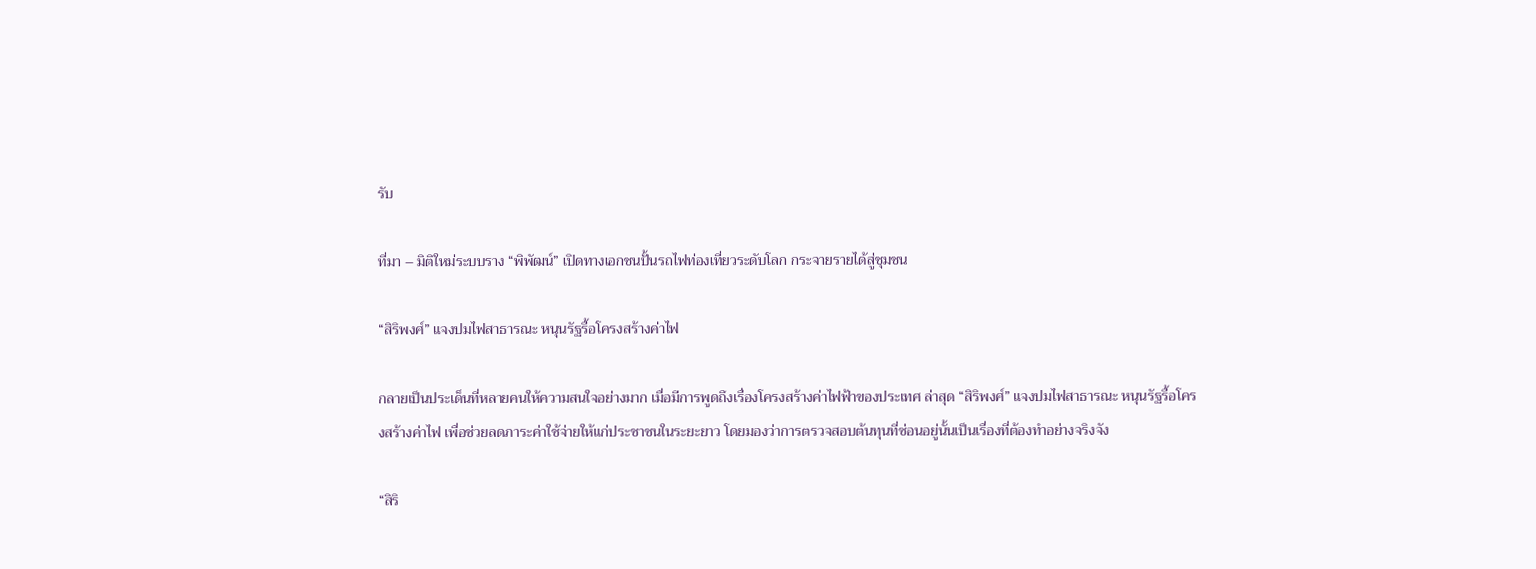รับ

ที่มา – มิติใหม่ระบบราง “พิพัฒน์” เปิดทางเอกชนปั้นรถไฟท่องเที่ยวระดับโลก กระจายรายได้สู่ชุมชน

“สิริพงศ์” แจงปมไฟสาธารณะ หนุนรัฐรื้อโครงสร้างค่าไฟ

กลายเป็นประเด็นที่หลายคนให้ความสนใจอย่างมาก เมื่อมีการพูดถึงเรื่องโครงสร้างค่าไฟฟ้าของประเทศ ล่าสุด “สิริพงศ์” แจงปมไฟสาธารณะ หนุนรัฐรื้อโครงสร้างค่าไฟ เพื่อช่วยลดภาระค่าใช้จ่ายให้แก่ประชาชนในระยะยาว โดยมองว่าการตรวจสอบต้นทุนที่ซ่อนอยู่นั้นเป็นเรื่องที่ต้องทำอย่างจริงจัง

“สิริ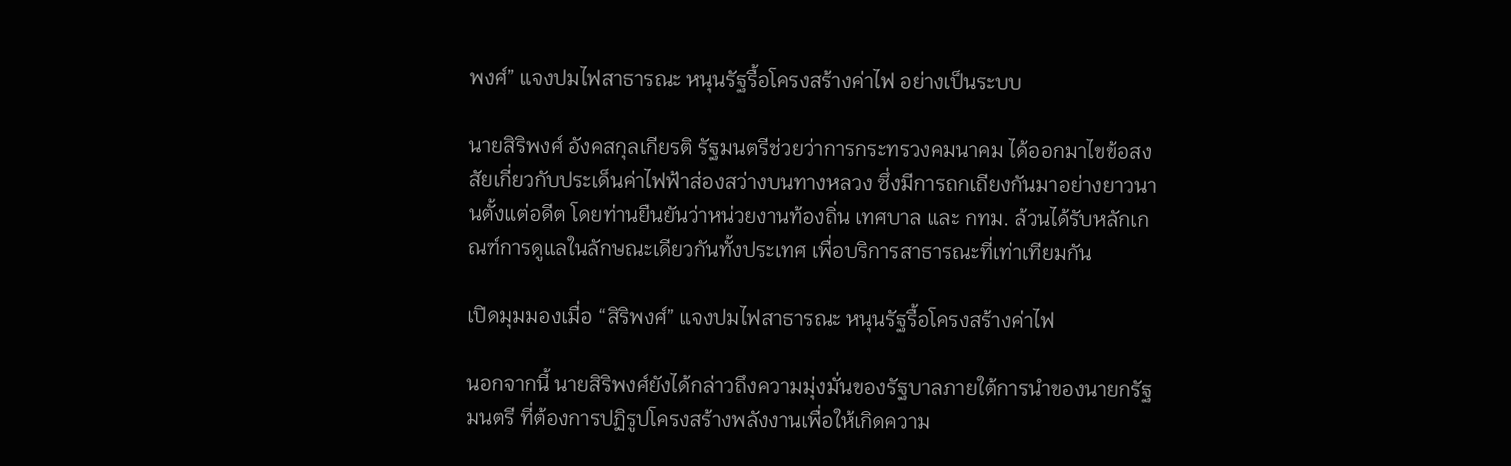พงศ์” แจงปมไฟสาธารณะ หนุนรัฐรื้อโครงสร้างค่าไฟ อย่างเป็นระบบ

นายสิริพงศ์ อังคสกุลเกียรติ รัฐมนตรีช่วยว่าการกระทรวงคมนาคม ได้ออกมาไขข้อสงสัยเกี่ยวกับประเด็นค่าไฟฟ้าส่องสว่างบนทางหลวง ซึ่งมีการถกเถียงกันมาอย่างยาวนานตั้งแต่อดีต โดยท่านยืนยันว่าหน่วยงานท้องถิ่น เทศบาล และ กทม. ล้วนได้รับหลักเกณฑ์การดูแลในลักษณะเดียวกันทั้งประเทศ เพื่อบริการสาธารณะที่เท่าเทียมกัน

เปิดมุมมองเมื่อ “สิริพงศ์” แจงปมไฟสาธารณะ หนุนรัฐรื้อโครงสร้างค่าไฟ

นอกจากนี้ นายสิริพงศ์ยังได้กล่าวถึงความมุ่งมั่นของรัฐบาลภายใต้การนำของนายกรัฐมนตรี ที่ต้องการปฏิรูปโครงสร้างพลังงานเพื่อให้เกิดความ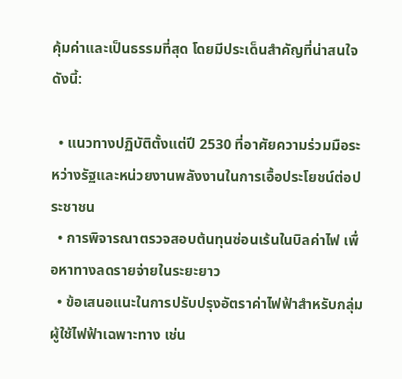คุ้มค่าและเป็นธรรมที่สุด โดยมีประเด็นสำคัญที่น่าสนใจดังนี้:

  • แนวทางปฏิบัติตั้งแต่ปี 2530 ที่อาศัยความร่วมมือระหว่างรัฐและหน่วยงานพลังงานในการเอื้อประโยชน์ต่อประชาชน
  • การพิจารณาตรวจสอบต้นทุนซ่อนเร้นในบิลค่าไฟ เพื่อหาทางลดรายจ่ายในระยะยาว
  • ข้อเสนอแนะในการปรับปรุงอัตราค่าไฟฟ้าสำหรับกลุ่มผู้ใช้ไฟฟ้าเฉพาะทาง เช่น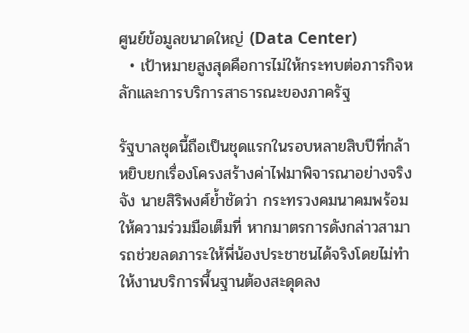ศูนย์ข้อมูลขนาดใหญ่ (Data Center)
  • เป้าหมายสูงสุดคือการไม่ให้กระทบต่อภารกิจหลักและการบริการสาธารณะของภาครัฐ

รัฐบาลชุดนี้ถือเป็นชุดแรกในรอบหลายสิบปีที่กล้าหยิบยกเรื่องโครงสร้างค่าไฟมาพิจารณาอย่างจริงจัง นายสิริพงศ์ย้ำชัดว่า กระทรวงคมนาคมพร้อมให้ความร่วมมือเต็มที่ หากมาตรการดังกล่าวสามารถช่วยลดภาระให้พี่น้องประชาชนได้จริงโดยไม่ทำให้งานบริการพื้นฐานต้องสะดุดลง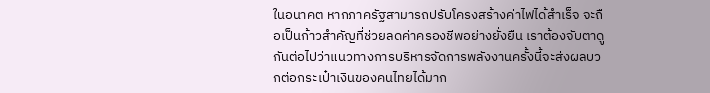ในอนาคต หากภาครัฐสามารถปรับโครงสร้างค่าไฟได้สำเร็จ จะถือเป็นก้าวสำคัญที่ช่วยลดค่าครองชีพอย่างยั่งยืน เราต้องจับตาดูกันต่อไปว่าแนวทางการบริหารจัดการพลังงานครั้งนี้จะส่งผลบวกต่อกระเป๋าเงินของคนไทยได้มาก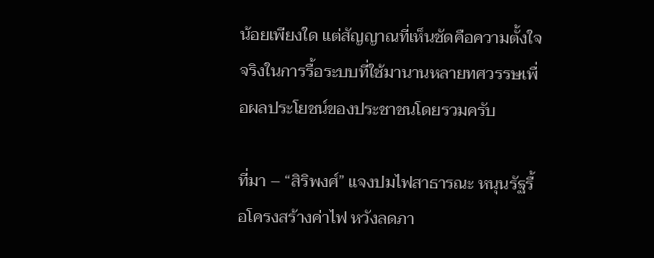น้อยเพียงใด แต่สัญญาณที่เห็นชัดคือความตั้งใจจริงในการรื้อระบบที่ใช้มานานหลายทศวรรษเพื่อผลประโยชน์ของประชาชนโดยรวมครับ

ที่มา – “สิริพงศ์” แจงปมไฟสาธารณะ หนุนรัฐรื้อโครงสร้างค่าไฟ หวังลดภา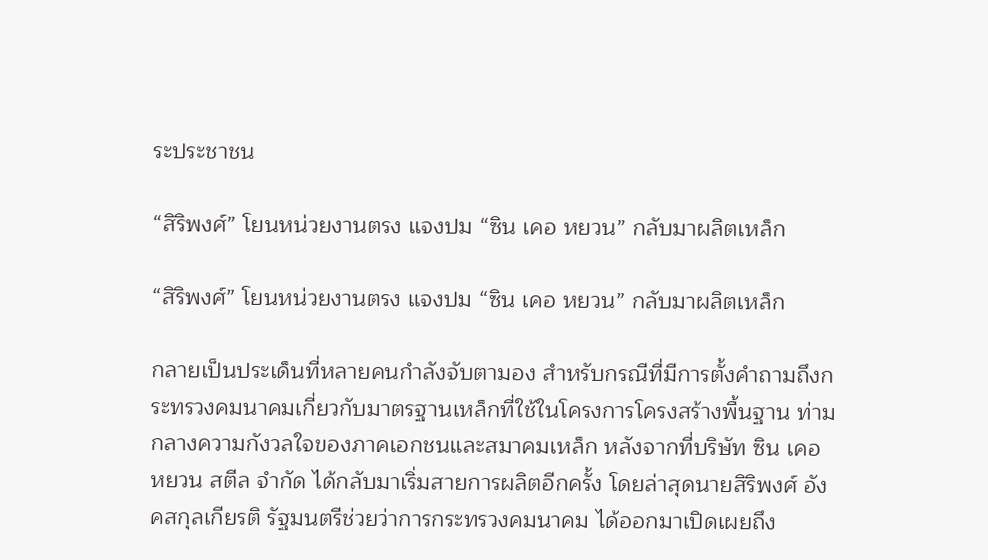ระประชาชน

“สิริพงศ์” โยนหน่วยงานตรง แจงปม “ซิน เคอ หยวน” กลับมาผลิตเหล็ก

“สิริพงศ์” โยนหน่วยงานตรง แจงปม “ซิน เคอ หยวน” กลับมาผลิตเหล็ก

กลายเป็นประเด็นที่หลายคนกำลังจับตามอง สำหรับกรณีที่มีการตั้งคำถามถึงกระทรวงคมนาคมเกี่ยวกับมาตรฐานเหล็กที่ใช้ในโครงการโครงสร้างพื้นฐาน ท่ามกลางความกังวลใจของภาคเอกชนและสมาคมเหล็ก หลังจากที่บริษัท ซิน เคอ หยวน สตีล จำกัด ได้กลับมาเริ่มสายการผลิตอีกครั้ง โดยล่าสุดนายสิริพงศ์ อังคสกุลเกียรติ รัฐมนตรีช่วยว่าการกระทรวงคมนาคม ได้ออกมาเปิดเผยถึง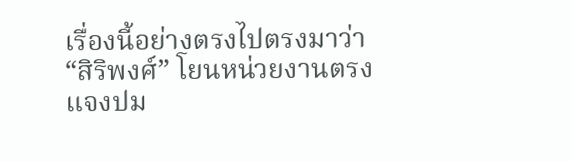เรื่องนี้อย่างตรงไปตรงมาว่า “สิริพงศ์” โยนหน่วยงานตรง แจงปม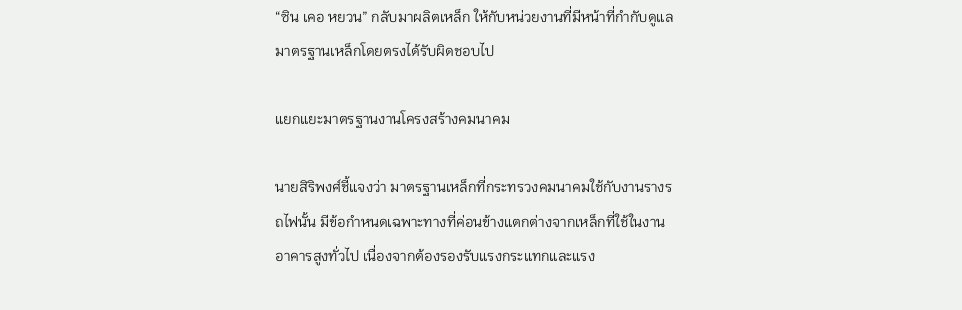“ซิน เคอ หยวน” กลับมาผลิตเหล็ก ให้กับหน่วยงานที่มีหน้าที่กำกับดูแลมาตรฐานเหล็กโดยตรงได้รับผิดชอบไป

แยกแยะมาตรฐานงานโครงสร้างคมนาคม

นายสิริพงศ์ชี้แจงว่า มาตรฐานเหล็กที่กระทรวงคมนาคมใช้กับงานรางรถไฟนั้น มีข้อกำหนดเฉพาะทางที่ค่อนข้างแตกต่างจากเหล็กที่ใช้ในงานอาคารสูงทั่วไป เนื่องจากต้องรองรับแรงกระแทกและแรง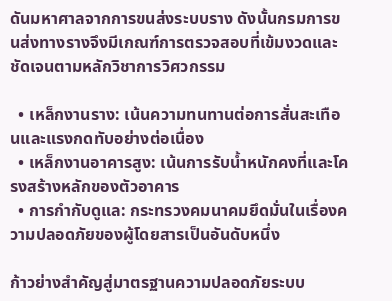ดันมหาศาลจากการขนส่งระบบราง ดังนั้นกรมการขนส่งทางรางจึงมีเกณฑ์การตรวจสอบที่เข้มงวดและชัดเจนตามหลักวิชาการวิศวกรรม

  • เหล็กงานราง: เน้นความทนทานต่อการสั่นสะเทือนและแรงกดทับอย่างต่อเนื่อง
  • เหล็กงานอาคารสูง: เน้นการรับน้ำหนักคงที่และโครงสร้างหลักของตัวอาคาร
  • การกำกับดูแล: กระทรวงคมนาคมยึดมั่นในเรื่องความปลอดภัยของผู้โดยสารเป็นอันดับหนึ่ง

ก้าวย่างสำคัญสู่มาตรฐานความปลอดภัยระบบ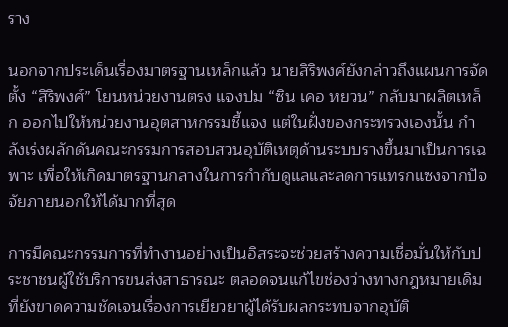ราง

นอกจากประเด็นเรื่องมาตรฐานเหล็กแล้ว นายสิริพงศ์ยังกล่าวถึงแผนการจัดตั้ง “สิริพงศ์” โยนหน่วยงานตรง แจงปม “ซิน เคอ หยวน” กลับมาผลิตเหล็ก ออกไปให้หน่วยงานอุตสาหกรรมชี้แจง แต่ในฝั่งของกระทรวงเองนั้น กำลังเร่งผลักดันคณะกรรมการสอบสวนอุบัติเหตุด้านระบบรางขึ้นมาเป็นการเฉพาะ เพื่อให้เกิดมาตรฐานกลางในการกำกับดูแลและลดการแทรกแซงจากปัจจัยภายนอกให้ได้มากที่สุด

การมีคณะกรรมการที่ทำงานอย่างเป็นอิสระจะช่วยสร้างความเชื่อมั่นให้กับประชาชนผู้ใช้บริการขนส่งสาธารณะ ตลอดจนแก้ไขช่องว่างทางกฎหมายเดิมที่ยังขาดความชัดเจนเรื่องการเยียวยาผู้ได้รับผลกระทบจากอุบัติ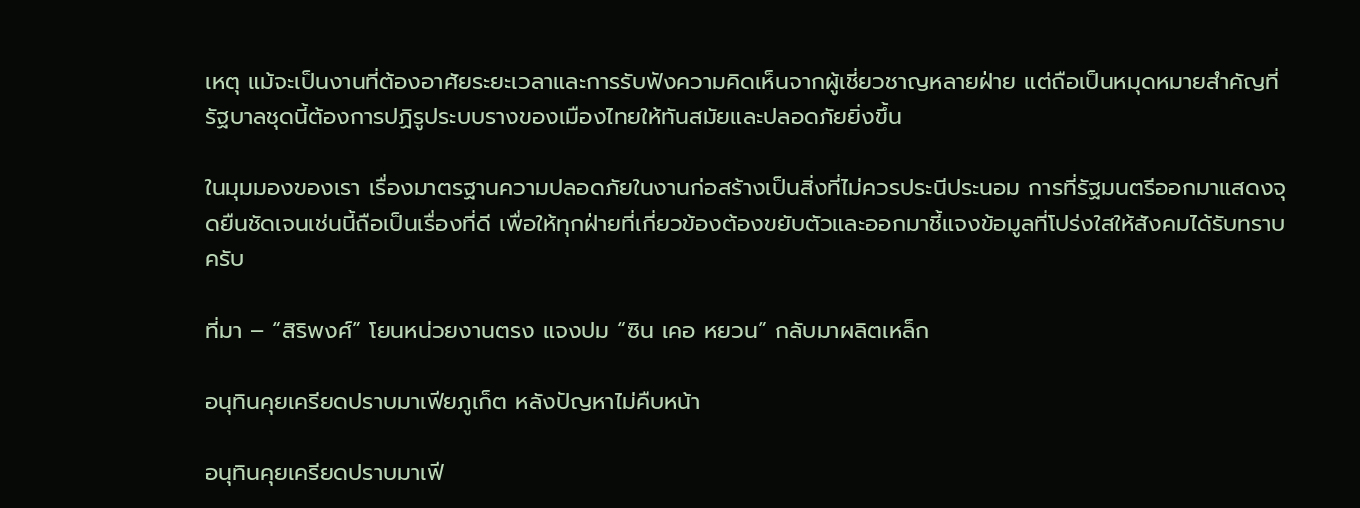เหตุ แม้จะเป็นงานที่ต้องอาศัยระยะเวลาและการรับฟังความคิดเห็นจากผู้เชี่ยวชาญหลายฝ่าย แต่ถือเป็นหมุดหมายสำคัญที่รัฐบาลชุดนี้ต้องการปฏิรูประบบรางของเมืองไทยให้ทันสมัยและปลอดภัยยิ่งขึ้น

ในมุมมองของเรา เรื่องมาตรฐานความปลอดภัยในงานก่อสร้างเป็นสิ่งที่ไม่ควรประนีประนอม การที่รัฐมนตรีออกมาแสดงจุดยืนชัดเจนเช่นนี้ถือเป็นเรื่องที่ดี เพื่อให้ทุกฝ่ายที่เกี่ยวข้องต้องขยับตัวและออกมาชี้แจงข้อมูลที่โปร่งใสให้สังคมได้รับทราบครับ

ที่มา – “สิริพงศ์” โยนหน่วยงานตรง แจงปม “ซิน เคอ หยวน” กลับมาผลิตเหล็ก

อนุทินคุยเครียดปราบมาเฟียภูเก็ต หลังปัญหาไม่คืบหน้า

อนุทินคุยเครียดปราบมาเฟี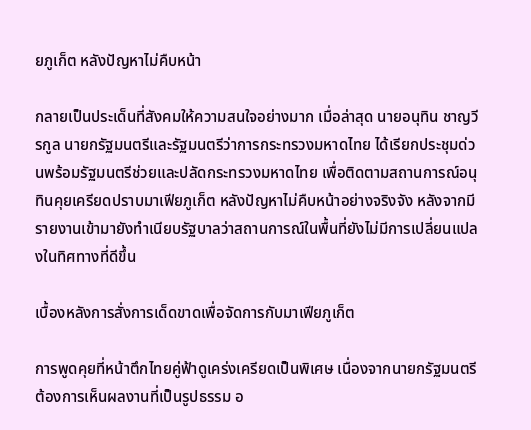ยภูเก็ต หลังปัญหาไม่คืบหน้า

กลายเป็นประเด็นที่สังคมให้ความสนใจอย่างมาก เมื่อล่าสุด นายอนุทิน ชาญวีรกูล นายกรัฐมนตรีและรัฐมนตรีว่าการกระทรวงมหาดไทย ได้เรียกประชุมด่วนพร้อมรัฐมนตรีช่วยและปลัดกระทรวงมหาดไทย เพื่อติดตามสถานการณ์อนุทินคุยเครียดปราบมาเฟียภูเก็ต หลังปัญหาไม่คืบหน้าอย่างจริงจัง หลังจากมีรายงานเข้ามายังทำเนียบรัฐบาลว่าสถานการณ์ในพื้นที่ยังไม่มีการเปลี่ยนแปลงในทิศทางที่ดีขึ้น

เบื้องหลังการสั่งการเด็ดขาดเพื่อจัดการกับมาเฟียภูเก็ต

การพูดคุยที่หน้าตึกไทยคู่ฟ้าดูเคร่งเครียดเป็นพิเศษ เนื่องจากนายกรัฐมนตรีต้องการเห็นผลงานที่เป็นรูปธรรม อ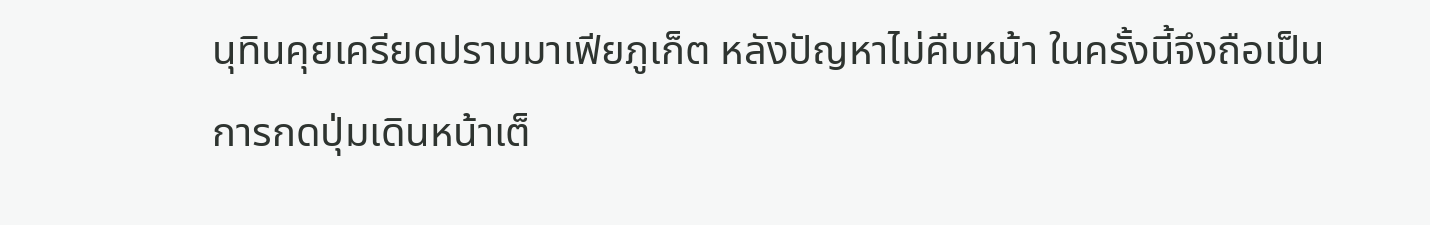นุทินคุยเครียดปราบมาเฟียภูเก็ต หลังปัญหาไม่คืบหน้า ในครั้งนี้จึงถือเป็นการกดปุ่มเดินหน้าเต็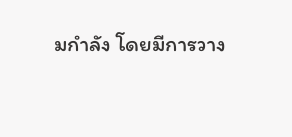มกำลัง โดยมีการวาง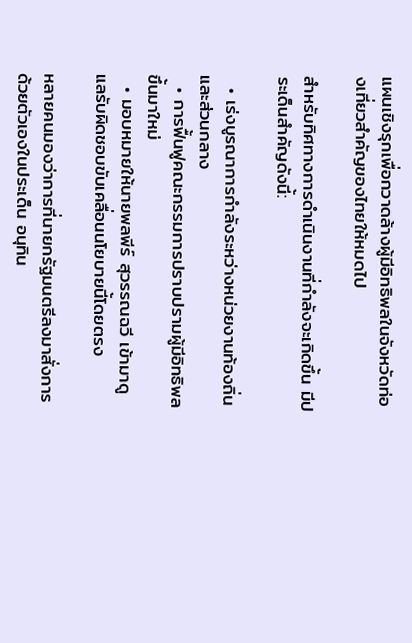แผนเชิงรุกเพื่อกวาดล้างผู้มีอิทธิพลในจังหวัดท่องเที่ยวสำคัญของไทยให้หมดไป

สำหรับทิศทางการดำเนินงานที่กำลังจะเกิดขึ้น มีประเด็นสำคัญดังนี้:

  • เร่งบูรณาการกำลังระหว่างหน่วยงานท้องถิ่นและส่วนกลาง
  • การฟื้นฟูคณะกรรมการปราบปรามผู้มีอิทธิพลขึ้นมาใหม่
  • มอบหมายให้นายพลพีร์ สุวรรณฉวี เข้ามาดูแลรับผิดชอบขับเคลื่อนนโยบายนี้โดยตรง

หลายคนมองว่าการที่นายกรัฐมนตรีลงมาสั่งการด้วยตัวเองในประเด็น อนุทิน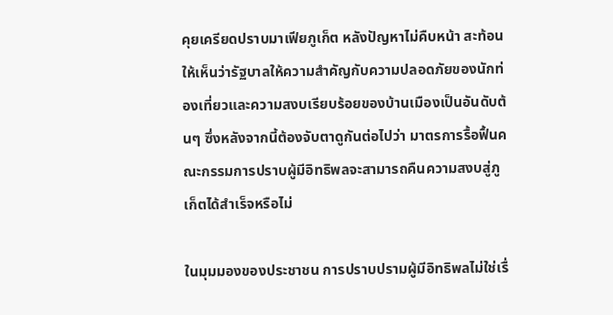คุยเครียดปราบมาเฟียภูเก็ต หลังปัญหาไม่คืบหน้า สะท้อนให้เห็นว่ารัฐบาลให้ความสำคัญกับความปลอดภัยของนักท่องเที่ยวและความสงบเรียบร้อยของบ้านเมืองเป็นอันดับต้นๆ ซึ่งหลังจากนี้ต้องจับตาดูกันต่อไปว่า มาตรการรื้อฟื้นคณะกรรมการปราบผู้มีอิทธิพลจะสามารถคืนความสงบสู่ภูเก็ตได้สำเร็จหรือไม่

ในมุมมองของประชาชน การปราบปรามผู้มีอิทธิพลไม่ใช่เรื่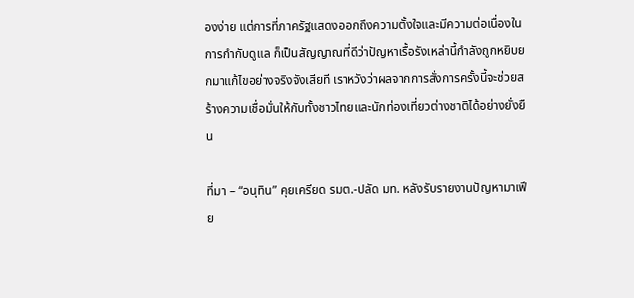องง่าย แต่การที่ภาครัฐแสดงออกถึงความตั้งใจและมีความต่อเนื่องในการกำกับดูแล ก็เป็นสัญญาณที่ดีว่าปัญหาเรื้อรังเหล่านี้กำลังถูกหยิบยกมาแก้ไขอย่างจริงจังเสียที เราหวังว่าผลจากการสั่งการครั้งนี้จะช่วยสร้างความเชื่อมั่นให้กับทั้งชาวไทยและนักท่องเที่ยวต่างชาติได้อย่างยั่งยืน

ที่มา – “อนุทิน” คุยเครียด รมต.-ปลัด มท. หลังรับรายงานปัญหามาเฟีย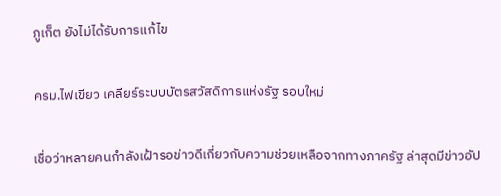ภูเก็ต ยังไม่ได้รับการแก้ไข

ครม.ไฟเขียว เคลียร์ระบบบัตรสวัสดิการแห่งรัฐ รอบใหม่

เชื่อว่าหลายคนกำลังเฝ้ารอข่าวดีเกี่ยวกับความช่วยเหลือจากทางภาครัฐ ล่าสุดมีข่าวอัป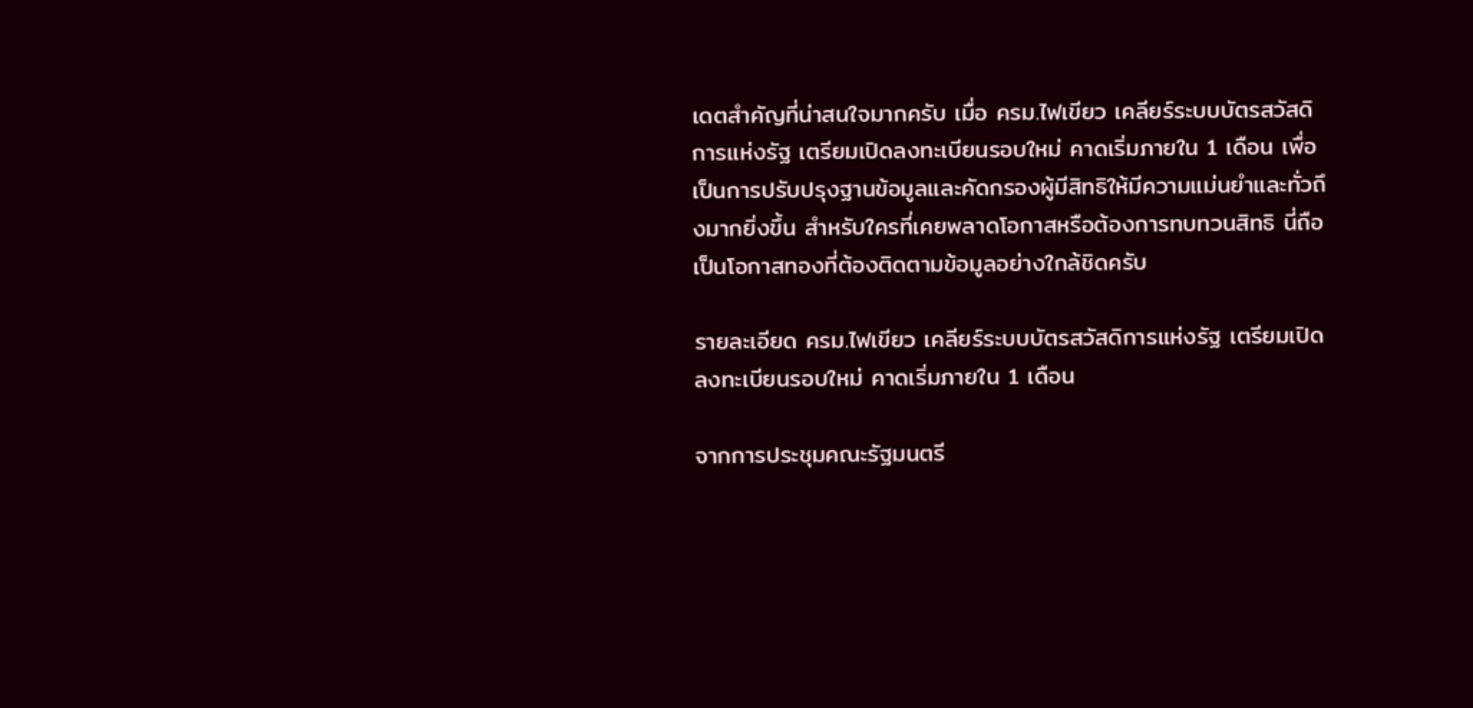เดตสำคัญที่น่าสนใจมากครับ เมื่อ ครม.ไฟเขียว เคลียร์ระบบบัตรสวัสดิการแห่งรัฐ เตรียมเปิดลงทะเบียนรอบใหม่ คาดเริ่มภายใน 1 เดือน เพื่อเป็นการปรับปรุงฐานข้อมูลและคัดกรองผู้มีสิทธิให้มีความแม่นยำและทั่วถึงมากยิ่งขึ้น สำหรับใครที่เคยพลาดโอกาสหรือต้องการทบทวนสิทธิ นี่ถือเป็นโอกาสทองที่ต้องติดตามข้อมูลอย่างใกล้ชิดครับ

รายละเอียด ครม.ไฟเขียว เคลียร์ระบบบัตรสวัสดิการแห่งรัฐ เตรียมเปิดลงทะเบียนรอบใหม่ คาดเริ่มภายใน 1 เดือน

จากการประชุมคณะรัฐมนตรี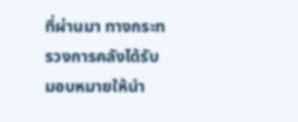ที่ผ่านมา ทางกระทรวงการคลังได้รับมอบหมายให้นำ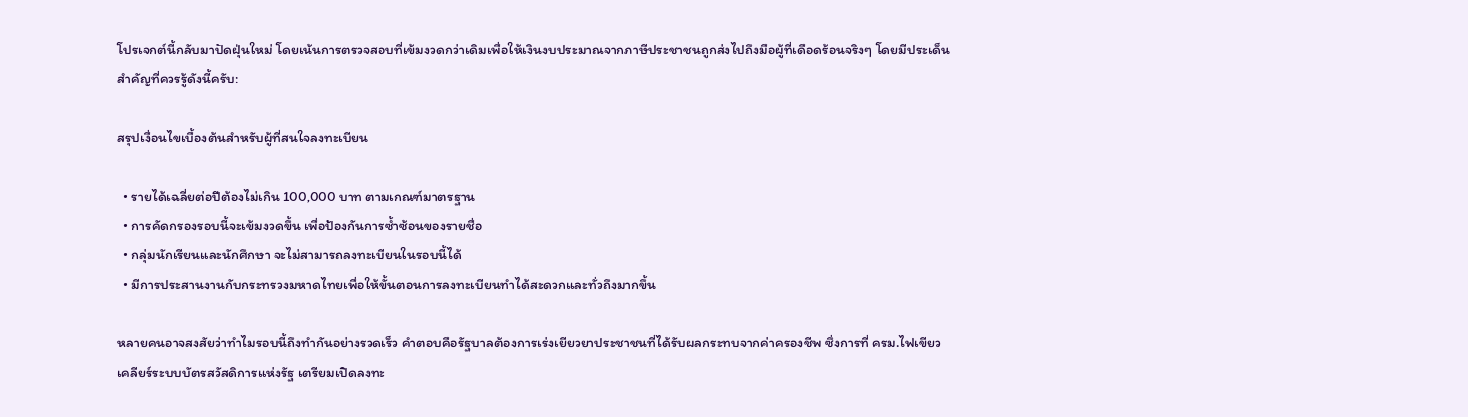โปรเจกต์นี้กลับมาปัดฝุ่นใหม่ โดยเน้นการตรวจสอบที่เข้มงวดกว่าเดิมเพื่อให้เงินงบประมาณจากภาษีประชาชนถูกส่งไปถึงมือผู้ที่เดือดร้อนจริงๆ โดยมีประเด็นสำคัญที่ควรรู้ดังนี้ครับ:

สรุปเงื่อนไขเบื้องต้นสำหรับผู้ที่สนใจลงทะเบียน

  • รายได้เฉลี่ยต่อปีต้องไม่เกิน 100,000 บาท ตามเกณฑ์มาตรฐาน
  • การคัดกรองรอบนี้จะเข้มงวดขึ้น เพื่อป้องกันการซ้ำซ้อนของรายชื่อ
  • กลุ่มนักเรียนและนักศึกษา จะไม่สามารถลงทะเบียนในรอบนี้ได้
  • มีการประสานงานกับกระทรวงมหาดไทยเพื่อให้ขั้นตอนการลงทะเบียนทำได้สะดวกและทั่วถึงมากขึ้น

หลายคนอาจสงสัยว่าทำไมรอบนี้ถึงทำกันอย่างรวดเร็ว คำตอบคือรัฐบาลต้องการเร่งเยียวยาประชาชนที่ได้รับผลกระทบจากค่าครองชีพ ซึ่งการที่ ครม.ไฟเขียว เคลียร์ระบบบัตรสวัสดิการแห่งรัฐ เตรียมเปิดลงทะ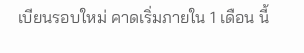เบียนรอบใหม่ คาดเริ่มภายใน 1 เดือน นี้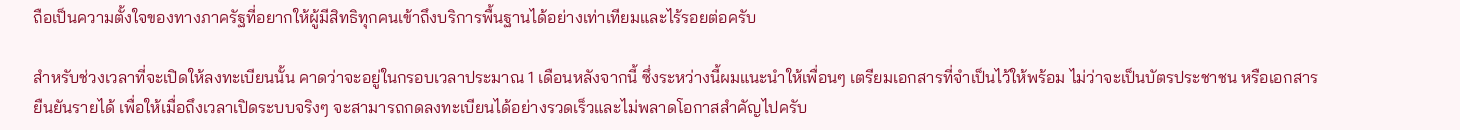ถือเป็นความตั้งใจของทางภาครัฐที่อยากให้ผู้มีสิทธิทุกคนเข้าถึงบริการพื้นฐานได้อย่างเท่าเทียมและไร้รอยต่อครับ

สำหรับช่วงเวลาที่จะเปิดให้ลงทะเบียนนั้น คาดว่าจะอยู่ในกรอบเวลาประมาณ 1 เดือนหลังจากนี้ ซึ่งระหว่างนี้ผมแนะนำให้เพื่อนๆ เตรียมเอกสารที่จำเป็นไว้ให้พร้อม ไม่ว่าจะเป็นบัตรประชาชน หรือเอกสารยืนยันรายได้ เพื่อให้เมื่อถึงเวลาเปิดระบบจริงๆ จะสามารถกดลงทะเบียนได้อย่างรวดเร็วและไม่พลาดโอกาสสำคัญไปครับ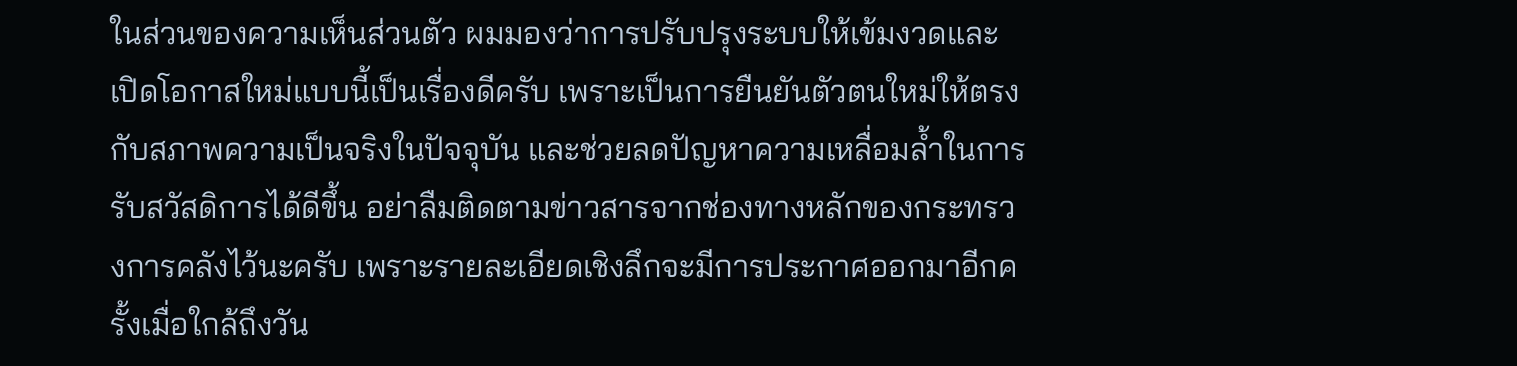ในส่วนของความเห็นส่วนตัว ผมมองว่าการปรับปรุงระบบให้เข้มงวดและเปิดโอกาสใหม่แบบนี้เป็นเรื่องดีครับ เพราะเป็นการยืนยันตัวตนใหม่ให้ตรงกับสภาพความเป็นจริงในปัจจุบัน และช่วยลดปัญหาความเหลื่อมล้ำในการรับสวัสดิการได้ดีขึ้น อย่าลืมติดตามข่าวสารจากช่องทางหลักของกระทรวงการคลังไว้นะครับ เพราะรายละเอียดเชิงลึกจะมีการประกาศออกมาอีกครั้งเมื่อใกล้ถึงวัน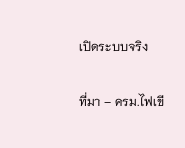เปิดระบบจริง

ที่มา – ครม.ไฟเขี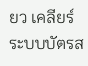ยว เคลียร์ระบบบัตรส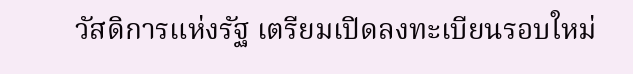วัสดิการแห่งรัฐ เตรียมเปิดลงทะเบียนรอบใหม่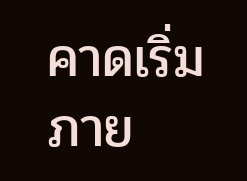คาดเริ่มภาย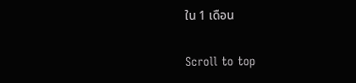ใน 1 เดือน

Scroll to top